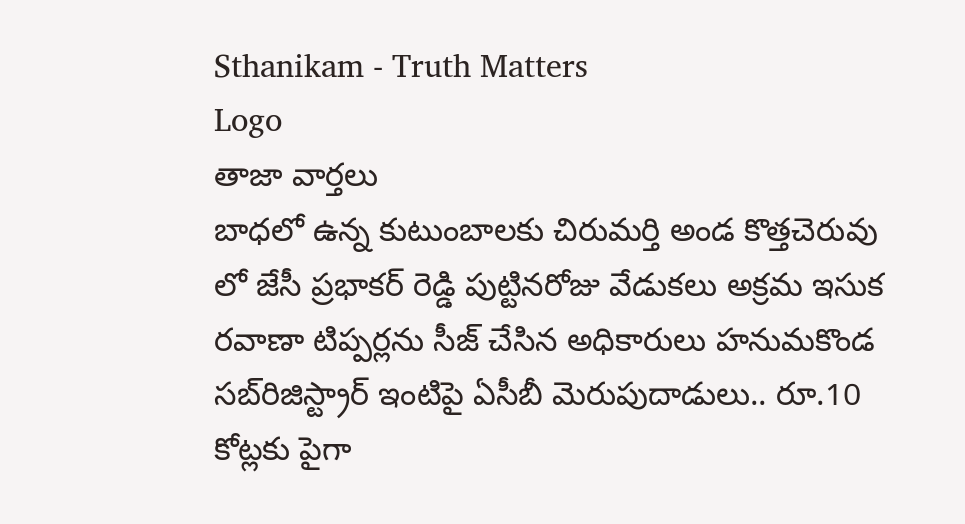Sthanikam - Truth Matters
Logo
తాజా వార్తలు
బాధలో ఉన్న కుటుంబాలకు చిరుమర్తి అండ కొత్తచెరువు లో జేసీ ప్రభాకర్ రెడ్డి పుట్టినరోజు వేడుకలు అక్రమ ఇసుక రవాణా టిప్పర్లను సీజ్ చేసిన అధికారులు హనుమకొండ సబ్‌రిజిస్ట్రార్ ఇంటిపై ఏసీబీ మెరుపుదాడులు.. రూ.10 కోట్లకు పైగా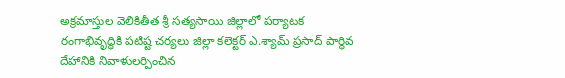అక్రమాస్తుల వెలికితీత శ్రీ సత్యసాయి జిల్లాలో పర్యాటక రంగాభివృద్ధికి పటిష్ట చర్యలు జిల్లా కలెక్టర్ ఎ.శ్యామ్ ప్రసాద్ పార్థివ దేహానికి నివాళులర్పించిన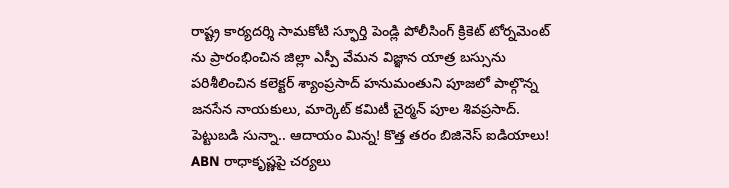రాష్ట్ర కార్యదర్శి సామకోటి స్ఫూర్తి పెండ్లి పోలీసింగ్ క్రికెట్ టోర్నమెంట్ ను ప్రారంభించిన జిల్లా ఎస్పీ వేమన విజ్ఞాన యాత్ర బస్సును పరిశీలించిన కలెక్టర్ శ్యాంప్రసాద్ హనుమంతుని పూజలో పాల్గొన్న జనసేన నాయకులు, మార్కెట్ కమిటీ చైర్మన్ పూల శివప్రసాద్. పెట్టుబడి సున్నా.. ఆదాయం మిన్న! కొత్త తరం బిజినెస్ ఐడియాలు! ABN రాధాకృష్ణపై చర్యలు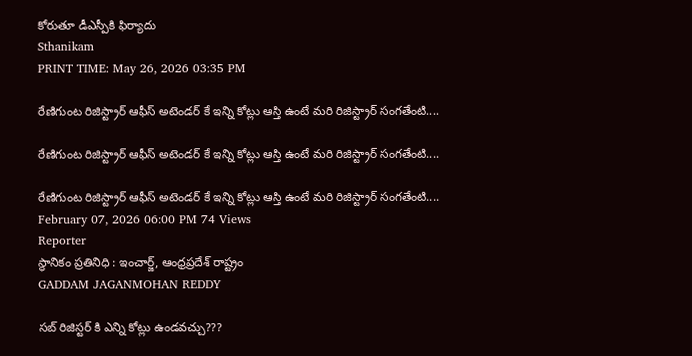కోరుతూ డీఎస్పీకి ఫిర్యాదు
Sthanikam
PRINT TIME: May 26, 2026 03:35 PM

రేణిగుంట రిజిస్ట్రార్ ఆఫీస్ అటెండర్ కే ఇన్ని కోట్లు ఆస్తి ఉంటే మరి రిజిస్ట్రార్ సంగతేంటి....

రేణిగుంట రిజిస్ట్రార్ ఆఫీస్ అటెండర్ కే ఇన్ని కోట్లు ఆస్తి ఉంటే మరి రిజిస్ట్రార్ సంగతేంటి....

రేణిగుంట రిజిస్ట్రార్ ఆఫీస్ అటెండర్ కే ఇన్ని కోట్లు ఆస్తి ఉంటే మరి రిజిస్ట్రార్ సంగతేంటి....
February 07, 2026 06:00 PM 74 Views
Reporter
స్థానికం ప్రతినిధి : ఇంచార్జ్, ఆంధ్రప్రదేశ్ రాష్ట్రం
GADDAM JAGANMOHAN REDDY

సబ్ రిజిస్టర్ కి ఎన్ని కోట్లు ఉండవచ్చు???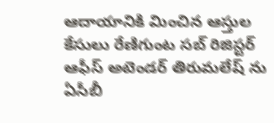ఆదాయానికి మించిన ఆస్తుల కేసులు రేణిగుంట సబ్ రిజిస్టర్ ఆఫీస్ అటెండర్ తిరుమలేష్ ను ఏసీబీ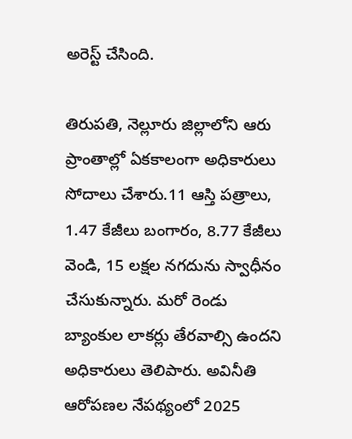అరెస్ట్ చేసింది.

తిరుపతి, నెల్లూరు జిల్లాలోని ఆరు ప్రాంతాల్లో ఏకకాలంగా అధికారులు సోదాలు చేశారు.11 ఆస్తి పత్రాలు, 1.47 కేజీలు బంగారం, 8.77 కేజీలు వెండి, 15 లక్షల నగదును స్వాధీనం చేసుకున్నారు. మరో రెండు బ్యాంకుల లాకర్లు తేరవాల్సి ఉందని అధికారులు తెలిపారు. అవినీతి ఆరోపణల నేపథ్యంలో 2025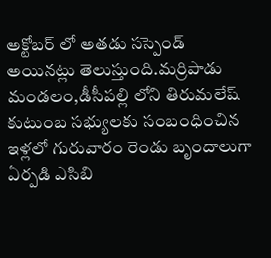అక్టోబర్ లో అతడు సస్పెండ్ అయినట్లు తెలుస్తుంది.మర్రిపాడు మండలం,డీసీపల్లి లోని తిరుమలేష్ కుటుంబ సభ్యులకు సంబంధించిన ఇళ్లలో గురువారం రెండు బృందాలుగా ఏర్పడి ఎసిబి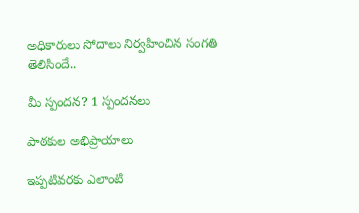అధికారులు సోదాలు నిర్వహించిన సంగతి తెలిసిందే..

మీ స్పందన? 1 స్పందనలు

పాఠకుల అభిప్రాయాలు

ఇప్పటివరకు ఎలాంటి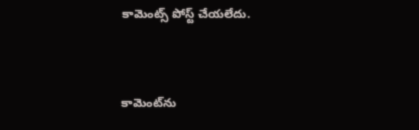కామెంట్స్ పోస్ట్ చేయలేదు.


కామెంట్‌ను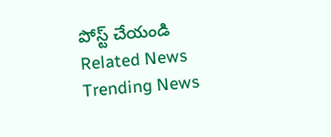పోస్ట్ చేయండి
Related News
Trending News